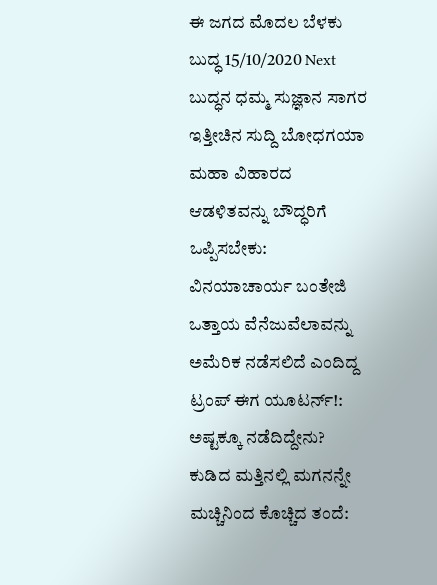ಈ ಜಗದ ಮೊದಲ ಬೆಳಕು ಬುದ್ಧ 15/10/2020 Next ಬುದ್ಧನ ಧಮ್ಮ ಸುಜ್ಞಾನ ಸಾಗರ ಇತ್ತೀಚಿನ ಸುದ್ದಿ ಬೋಧಗಯಾ ಮಹಾ ವಿಹಾರದ ಆಡಳಿತವನ್ನು ಬೌದ್ಧರಿಗೆ ಒಪ್ಪಿಸಬೇಕು: ವಿನಯಾಚಾರ್ಯ ಬಂತೇಜಿ ಒತ್ತಾಯ ವೆನೆಜುವೆಲಾವನ್ನು ಅಮೆರಿಕ ನಡೆಸಲಿದೆ ಎಂದಿದ್ದ ಟ್ರಂಪ್ ಈಗ ಯೂಟರ್ನ್!: ಅಷ್ಟಕ್ಕೂ ನಡೆದಿದ್ದೇನು? ಕುಡಿದ ಮತ್ತಿನಲ್ಲಿ ಮಗನನ್ನೇ ಮಚ್ಚಿನಿಂದ ಕೊಚ್ಚಿದ ತಂದೆ: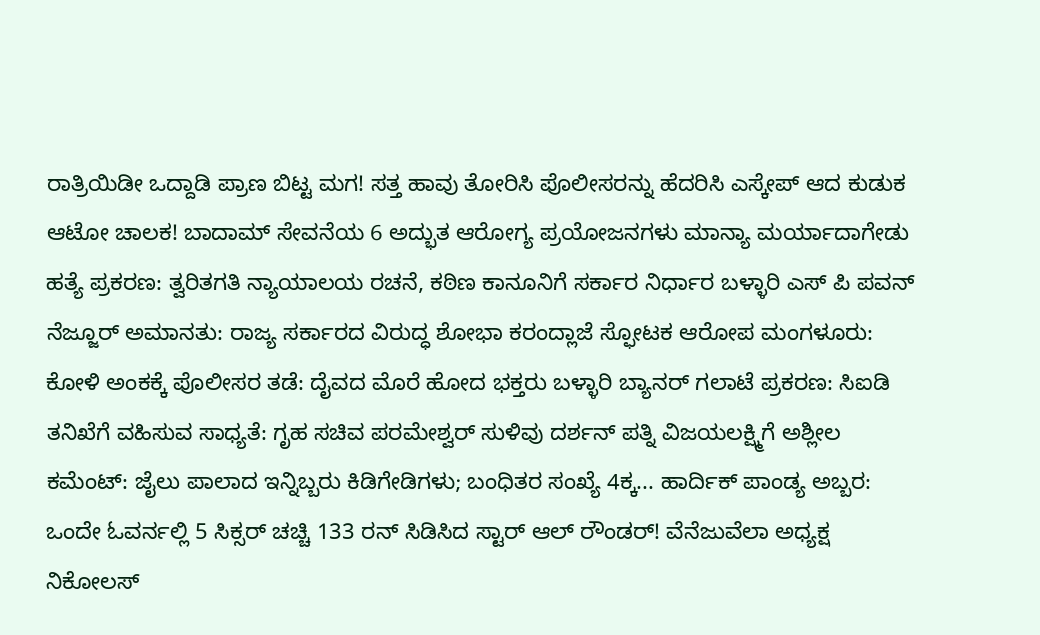ರಾತ್ರಿಯಿಡೀ ಒದ್ದಾಡಿ ಪ್ರಾಣ ಬಿಟ್ಟ ಮಗ! ಸತ್ತ ಹಾವು ತೋರಿಸಿ ಪೊಲೀಸರನ್ನು ಹೆದರಿಸಿ ಎಸ್ಕೇಪ್ ಆದ ಕುಡುಕ ಆಟೋ ಚಾಲಕ! ಬಾದಾಮ್ ಸೇವನೆಯ 6 ಅದ್ಭುತ ಆರೋಗ್ಯ ಪ್ರಯೋಜನಗಳು ಮಾನ್ಯಾ ಮರ್ಯಾದಾಗೇಡು ಹತ್ಯೆ ಪ್ರಕರಣ: ತ್ವರಿತಗತಿ ನ್ಯಾಯಾಲಯ ರಚನೆ, ಕಠಿಣ ಕಾನೂನಿಗೆ ಸರ್ಕಾರ ನಿರ್ಧಾರ ಬಳ್ಳಾರಿ ಎಸ್ ಪಿ ಪವನ್ ನೆಜ್ಜೂರ್ ಅಮಾನತು: ರಾಜ್ಯ ಸರ್ಕಾರದ ವಿರುದ್ಧ ಶೋಭಾ ಕರಂದ್ಲಾಜೆ ಸ್ಫೋಟಕ ಆರೋಪ ಮಂಗಳೂರು: ಕೋಳಿ ಅಂಕಕ್ಕೆ ಪೊಲೀಸರ ತಡೆ: ದೈವದ ಮೊರೆ ಹೋದ ಭಕ್ತರು ಬಳ್ಳಾರಿ ಬ್ಯಾನರ್ ಗಲಾಟೆ ಪ್ರಕರಣ: ಸಿಐಡಿ ತನಿಖೆಗೆ ವಹಿಸುವ ಸಾಧ್ಯತೆ: ಗೃಹ ಸಚಿವ ಪರಮೇಶ್ವರ್ ಸುಳಿವು ದರ್ಶನ್ ಪತ್ನಿ ವಿಜಯಲಕ್ಷ್ಮಿಗೆ ಅಶ್ಲೀಲ ಕಮೆಂಟ್: ಜೈಲು ಪಾಲಾದ ಇನ್ನಿಬ್ಬರು ಕಿಡಿಗೇಡಿಗಳು; ಬಂಧಿತರ ಸಂಖ್ಯೆ 4ಕ್ಕ... ಹಾರ್ದಿಕ್ ಪಾಂಡ್ಯ ಅಬ್ಬರ: ಒಂದೇ ಓವರ್ನಲ್ಲಿ 5 ಸಿಕ್ಸರ್ ಚಚ್ಚಿ 133 ರನ್ ಸಿಡಿಸಿದ ಸ್ಟಾರ್ ಆಲ್ ರೌಂಡರ್! ವೆನೆಜುವೆಲಾ ಅಧ್ಯಕ್ಷ ನಿಕೋಲಸ್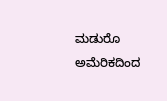ಮಡುರೊ ಅಮೆರಿಕದಿಂದ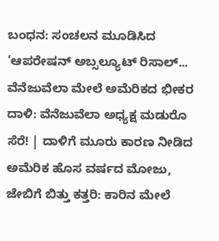ಬಂಧನ: ಸಂಚಲನ ಮೂಡಿಸಿದ ‘ಆಪರೇಷನ್ ಅಬ್ಸಲ್ಯೂಟ್ ರಿಸಾಲ್... ವೆನೆಜುವೆಲಾ ಮೇಲೆ ಅಮೆರಿಕದ ಭೀಕರ ದಾಳಿ: ವೆನೆಜುವೆಲಾ ಅಧ್ಯಕ್ಷ ಮಡುರೊ ಸೆರೆ! | ದಾಳಿಗೆ ಮೂರು ಕಾರಣ ನೀಡಿದ ಅಮೆರಿಕ ಹೊಸ ವರ್ಷದ ಮೋಜು, ಜೇಬಿಗೆ ಬಿತ್ತು ಕತ್ತರಿ: ಕಾರಿನ ಮೇಲೆ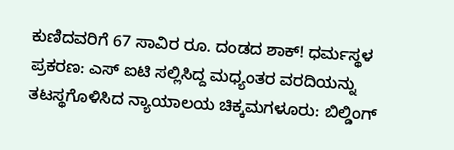ಕುಣಿದವರಿಗೆ 67 ಸಾವಿರ ರೂ. ದಂಡದ ಶಾಕ್! ಧರ್ಮಸ್ಥಳ ಪ್ರಕರಣ: ಎಸ್ ಐಟಿ ಸಲ್ಲಿಸಿದ್ದ ಮಧ್ಯಂತರ ವರದಿಯನ್ನು ತಟಸ್ಥಗೊಳಿಸಿದ ನ್ಯಾಯಾಲಯ ಚಿಕ್ಕಮಗಳೂರು: ಬಿಲ್ಡಿಂಗ್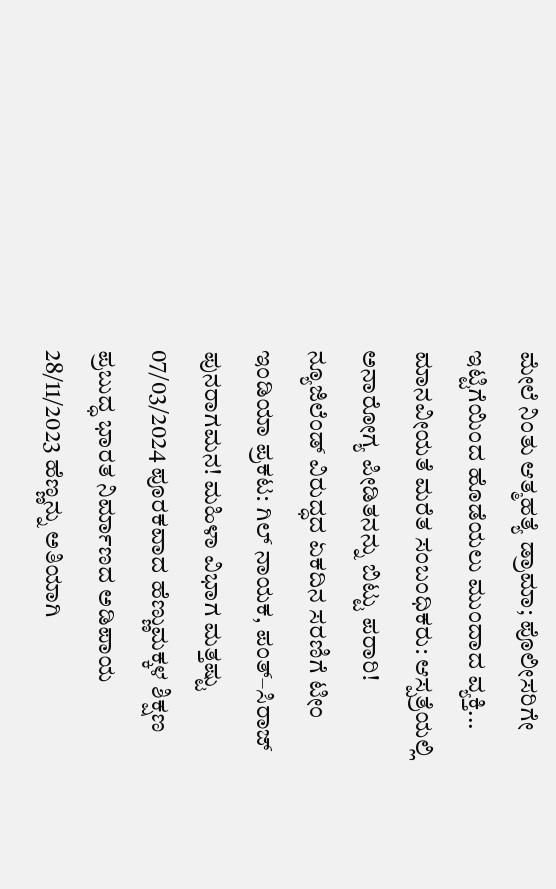ಮೇಲೆ ನಿಂತು ಆತ್ಮಹತ್ಯೆ ಡ್ರಾಮಾ; ಪೊಲೀಸರಿಗೇ ಇಟ್ಟಿಗೆಯಿಂದ ಹೊಡೆಯಲು ಮುಂದಾದ ವ್ಯಕ್ತಿ... ಮಾನವೀಯತೆ ಮರೆತ ಸಂಬಂಧಿಕರು: ಆಸ್ಪತ್ರೆಯಲ್ಲಿ ಅನಾರೋಗ್ಯ ಪೀಡಿತನನ್ನು ಬಿಟ್ಟು ಪರಾರಿ! ನ್ಯೂಜಿಲೆಂಡ್ ವಿರುದ್ಧದ ಏಕದಿನ ಸರಣಿಗೆ ಟೀಂ ಇಂಡಿಯಾ ಪ್ರಕಟ: ಗಿಲ್ ನಾಯಕ, ಪಂತ್–ಸಿರಾಜ್ ಪುನರಾಗಮನ! ಮಹಿಳಾ ವಿಭಾಗ ಮತ್ತಷ್ಟು 07/03/2024 ಪೂರಕವಾದ ಹೆಣ್ಣುಮಕ್ಕಳ ಶಿಕ್ಷಣ ಪ್ರಬುದ್ಧ ಭಾರತ ನಿರ್ಮಾಣದ ಅಡಿಪಾಯ 28/11/2023 ಹೆಣ್ಣನ್ನು ಅತಿಯಾಗಿ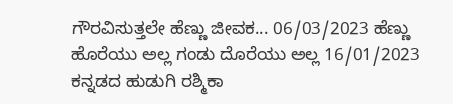ಗೌರವಿಸುತ್ತಲೇ ಹೆಣ್ಣು ಜೀವಕ... 06/03/2023 ಹೆಣ್ಣು ಹೊರೆಯು ಅಲ್ಲ ಗಂಡು ದೊರೆಯು ಅಲ್ಲ 16/01/2023 ಕನ್ನಡದ ಹುಡುಗಿ ರಶ್ಮಿಕಾ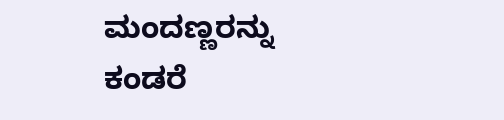ಮಂದಣ್ಣರನ್ನು ಕಂಡರೆ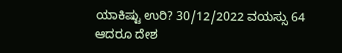ಯಾಕಿಷ್ಟು ಉರಿ? 30/12/2022 ವಯಸ್ಸು 64 ಆದರೂ ದೇಶ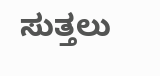ಸುತ್ತಲು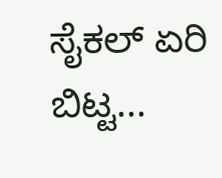ಸೈಕಲ್ ಏರಿ ಬಿಟ್ಟ...